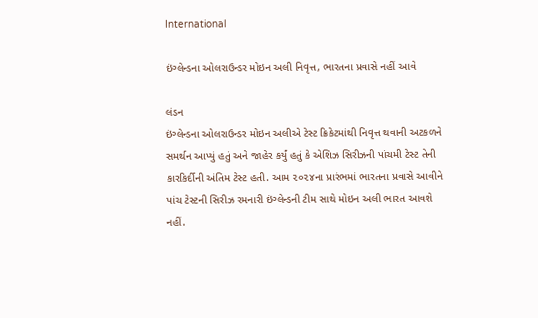International

ઇંગ્લેન્ડના ઓલરાઉન્ડર મોઇન અલી નિવૃત્ત, ભારતના પ્રવાસે નહીં આવે

લંડન
ઇંગ્લેન્ડના ઓલરાઉન્ડર મોઇન અલીએ ટેસ્ટ ક્રિકેટમાંથી નિવૃત્ત થવાની અટકળને સમર્થન આપ્યું હતું અને જાહેર કર્યું હતું કે એશિઝ સિરીઝની પાંચમી ટેસ્ટ તેની કારકિર્દીની અંતિમ ટેસ્ટ હતી. આમ ૨૦૨૪ના પ્રારંભમાં ભારતના પ્રવાસે આવીને પાંચ ટેસ્ટની સિરીઝ રમનારી ઇંગ્લેન્ડની ટીમ સાથે મોઇન અલી ભારત આવશે નહીં.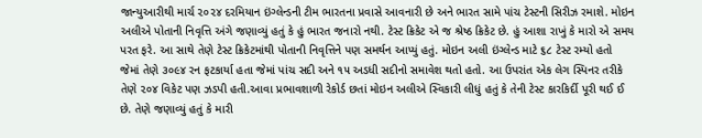જાન્યુઆરીથી માર્ચ ૨૦૨૪ દરમિયાન ઇંગ્લેન્ડની ટીમ ભારતના પ્રવાસે આવનારી છે અને ભારત સામે પાંચ ટેસ્ટની સિરીઝ રમાશે. મોઇન અલીએ પોતાની નિવૃત્તિ અંગે જણાવ્યું હતું કે હું ભારત જનારો નથી. ટેસ્ટ ક્રિકેટ એ જ શ્રેષ્ઠ ક્રિકેટ છે. હું આશા રાખું કે મારો એ સમય પરત ફરે. આ સાથે તેણે ટેસ્ટ ક્રિકેટમાંથી પોતાની નિવૃત્તિને પણ સમર્થન આપ્યું હતું. મોઇન અલી ઇંગ્લેન્ડ માટે ૬૮ ટેસ્ટ રમ્યો હતો જેમાં તેણે ૩૦૯૪ રન ફટકાર્યા હતા જેમાં પાંચ સદી અને ૧૫ અડધી સદીનો સમાવેશ થતો હતો. આ ઉપરાંત એક લેગ સ્પિનર તરીકે તેણે ૨૦૪ વિકેટ પણ ઝડપી હતી.આવા પ્રભાવશાળી રેકોર્ડ છતાં મોઇન અલીએ સ્વિકારી લીધું હતું કે તેની ટેસ્ટ કારકિર્દી પૂરી થઈ ઈ છે. તેણે જણાવ્યું હતું કે મારી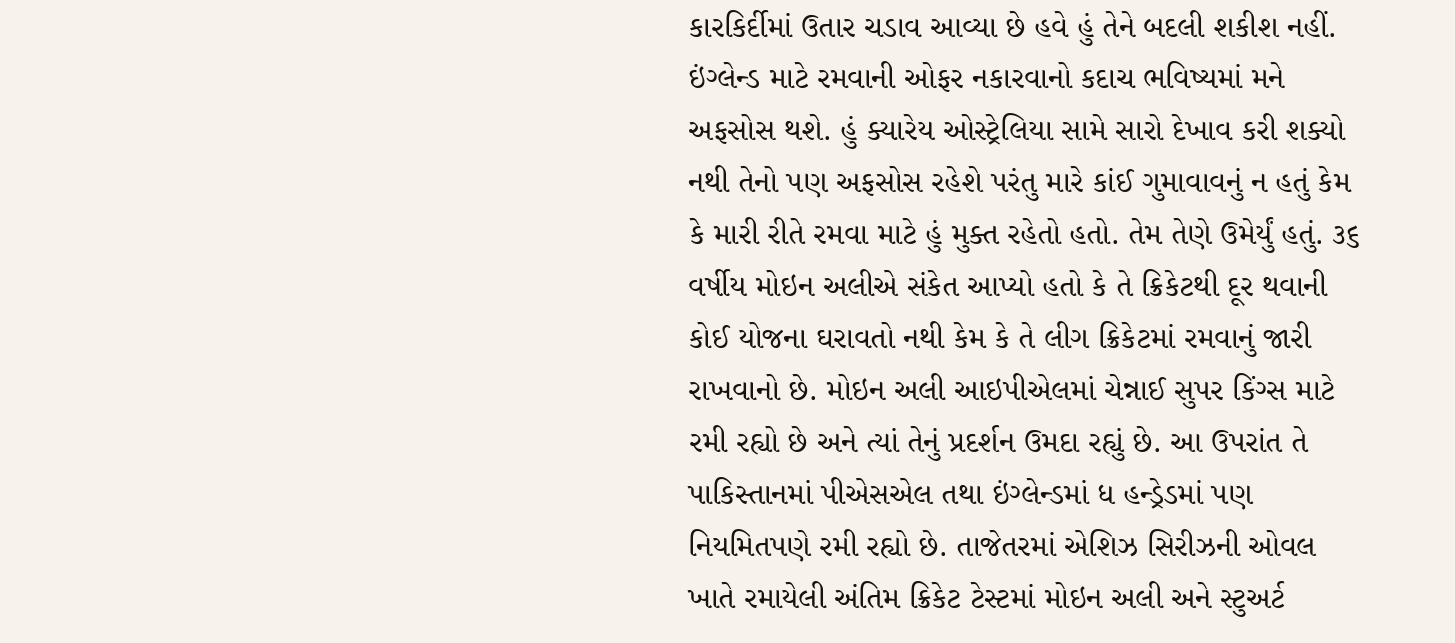કારકિર્દીમાં ઉતાર ચડાવ આવ્યા છે હવે હું તેને બદલી શકીશ નહીં. ઇંગ્લેન્ડ માટે રમવાની ઓફર નકારવાનો કદાચ ભવિષ્યમાં મને અફસોસ થશે. હું ક્યારેય ઓસ્ટ્રેલિયા સામે સારો દેખાવ કરી શક્યો નથી તેનો પણ અફસોસ રહેશે પરંતુ મારે કાંઈ ગુમાવાવનું ન હતું કેમ કે મારી રીતે રમવા માટે હું મુક્ત રહેતો હતો. તેમ તેણે ઉમેર્યું હતું. ૩૬ વર્ષીય મોઇન અલીએ સંકેત આપ્યો હતો કે તે ક્રિકેટથી દૂર થવાની કોઈ યોજના ઘરાવતો નથી કેમ કે તે લીગ ક્રિકેટમાં રમવાનું જારી રાખવાનો છે. મોઇન અલી આઇપીએલમાં ચેન્નાઈ સુપર કિંગ્સ માટે રમી રહ્યો છે અને ત્યાં તેનું પ્રદર્શન ઉમદા રહ્યું છે. આ ઉપરાંત તે પાકિસ્તાનમાં પીએસએલ તથા ઇંગ્લેન્ડમાં ધ હન્ડ્રેડમાં પણ નિયમિતપણે રમી રહ્યો છે. તાજેતરમાં એશિઝ સિરીઝની ઓવલ ખાતે રમાયેલી અંતિમ ક્રિકેટ ટેસ્ટમાં મોઇન અલી અને સ્ટુઅર્ટ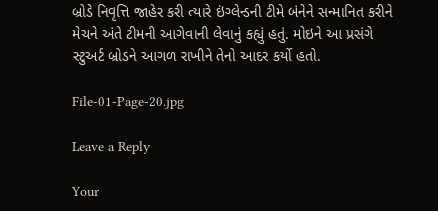બ્રોડે નિવૃત્તિ જાહેર કરી ત્યારે ઇંગ્લેન્ડની ટીમે બંનેને સન્માનિત કરીને મેચને અંતે ટીમની આગેવાની લેવાનું કહ્યું હતું. મોઇને આ પ્રસંગે સ્ટુઅર્ટ બ્રોડને આગળ રાખીને તેનો આદર કર્યો હતો.

File-01-Page-20.jpg

Leave a Reply

Your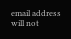email address will not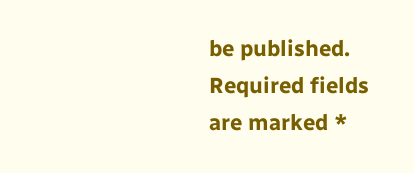be published. Required fields are marked *